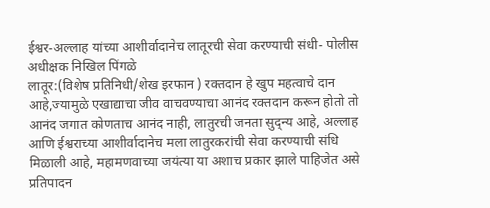ईश्वर-अल्लाह यांच्या आशीर्वादानेच लातूरची सेवा करण्याची संधी- पोलीस अधीक्षक निखिल पिंगळे
लातूर:(विशेष प्रतिनिधी/शेख इरफान ) रक्तदान हे खुप महत्वाचे दान आहे,ज्यामुळे एखाद्याचा जीव वाचवण्याचा आनंद रक्तदान करून होतो तो आनंद जगात कोणताच आनंद नाही, लातुरची जनता सुद्न्य आहे, अल्लाह आणि ईश्वराच्या आशीर्वादानेच मला लातुरकरांची सेवा करण्याची संधि मिळाली आहे, महामणवाच्या जयंत्या या अशाच प्रकार झाले पाहिजेत असे प्रतिपादन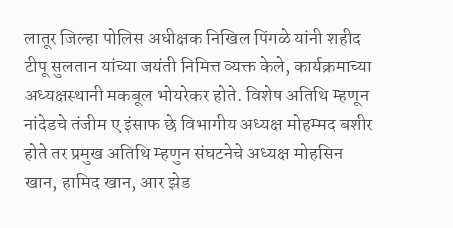लातूर जिल्हा पोलिस अधीक्षक निखिल पिंगळे यांनी शहीद टीपू सुलतान यांच्या जयंती निमित्त व्यक्त केले, कार्यक्रमाच्या अध्यक्षस्थानी मकबूल भोयरेकर होते. विशेष अतिथि म्हणून नांदेडचे तंजीम ए इंसाफ छे विभागीय अध्यक्ष मोहम्मद बशीर होते तर प्रमुख अतिथि म्हणुन संघटनेचे अध्यक्ष मोहसिन खान, हामिद खान, आर झेड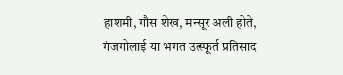हाशमी, गौस शेख, मन्सूर अली होते, गंजगोलाई या भगत उत्स्फूर्त प्रतिसाद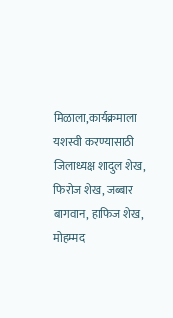मिळाला,कार्यक्रमाला यशस्वी करण्यासाठी जिलाध्यक्ष शादुल शेख, फिरोज शेख, जब्बार बागवान, हाफिज शेख, मोहम्मद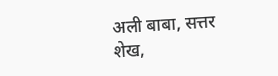अली बाबा, सत्तर शेख,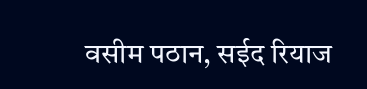वसीम पठान, सईद रियाज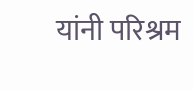यांनी परिश्रम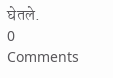घेतले.
0 Comments